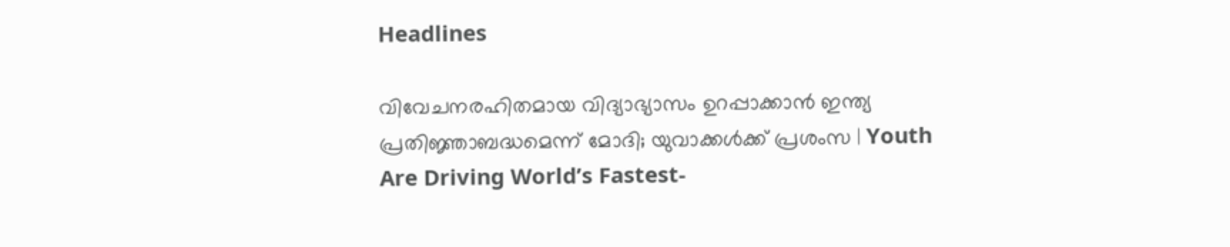Headlines

വിവേചനരഹിതമായ വിദ്യാഭ്യാസം ഉറപ്പാക്കാന്‍ ഇന്ത്യ പ്രതിജ്ഞാബദ്ധമെന്ന് മോദി; യുവാക്കള്‍ക്ക് പ്രശംസ | Youth Are Driving World’s Fastest-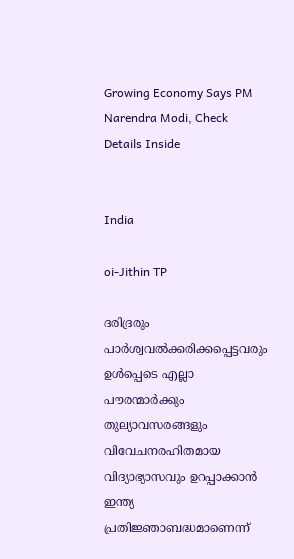Growing Economy Says PM Narendra Modi, Check Details Inside


India

oi-Jithin TP

ദരിദ്രരും പാര്‍ശ്വവല്‍ക്കരിക്കപ്പെട്ടവരും ഉള്‍പ്പെടെ എല്ലാ പൗരന്മാര്‍ക്കും തുല്യാവസരങ്ങളും വിവേചനരഹിതമായ വിദ്യാഭ്യാസവും ഉറപ്പാക്കാന്‍ ഇന്ത്യ പ്രതിജ്ഞാബദ്ധമാണെന്ന്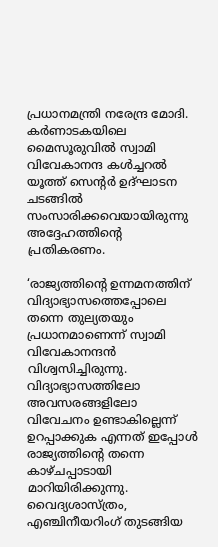പ്രധാനമന്ത്രി നരേന്ദ്ര മോദി. കര്‍ണാടകയിലെ മൈസൂരുവില്‍ സ്വാമി വിവേകാനന്ദ കള്‍ച്ചറല്‍ യൂത്ത് സെന്റര്‍ ഉദ്ഘാടന ചടങ്ങില്‍ സംസാരിക്കവെയായിരുന്നു അദ്ദേഹത്തിന്റെ പ്രതികരണം.

‘രാജ്യത്തിന്റെ ഉന്നമനത്തിന് വിദ്യാഭ്യാസത്തെപ്പോലെ തന്നെ തുല്യതയും പ്രധാനമാണെന്ന് സ്വാമി വിവേകാനന്ദന്‍ വിശ്വസിച്ചിരുന്നു. വിദ്യാഭ്യാസത്തിലോ അവസരങ്ങളിലോ വിവേചനം ഉണ്ടാകില്ലെന്ന് ഉറപ്പാക്കുക എന്നത് ഇപ്പോള്‍ രാജ്യത്തിന്റെ തന്നെ കാഴ്ചപ്പാടായി മാറിയിരിക്കുന്നു. വൈദ്യശാസ്ത്രം, എഞ്ചിനീയറിംഗ് തുടങ്ങിയ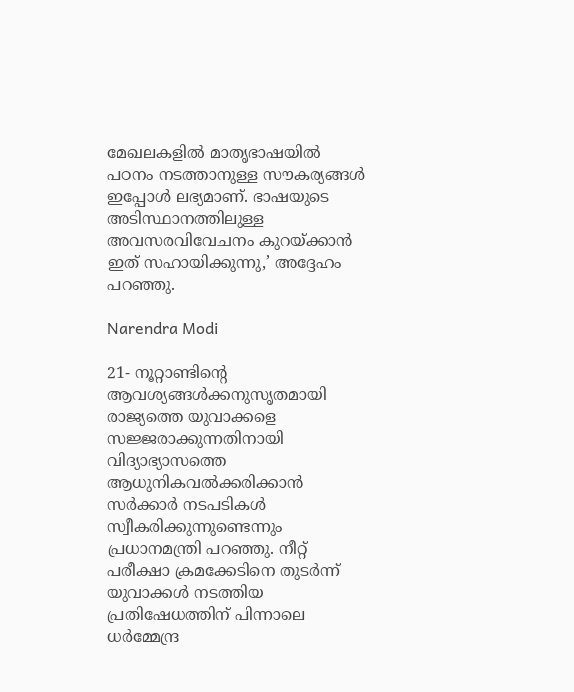മേഖലകളില്‍ മാതൃഭാഷയില്‍ പഠനം നടത്താനുള്ള സൗകര്യങ്ങള്‍ ഇപ്പോള്‍ ലഭ്യമാണ്. ഭാഷയുടെ അടിസ്ഥാനത്തിലുള്ള അവസരവിവേചനം കുറയ്ക്കാന്‍ ഇത് സഹായിക്കുന്നു,’ അദ്ദേഹം പറഞ്ഞു.

Narendra Modi

21- നൂറ്റാണ്ടിന്റെ ആവശ്യങ്ങള്‍ക്കനുസൃതമായി രാജ്യത്തെ യുവാക്കളെ സജ്ജരാക്കുന്നതിനായി വിദ്യാഭ്യാസത്തെ ആധുനികവല്‍ക്കരിക്കാന്‍ സര്‍ക്കാര്‍ നടപടികള്‍ സ്വീകരിക്കുന്നുണ്ടെന്നും പ്രധാനമന്ത്രി പറഞ്ഞു. നീറ്റ് പരീക്ഷാ ക്രമക്കേടിനെ തുടര്‍ന്ന് യുവാക്കള്‍ നടത്തിയ പ്രതിഷേധത്തിന് പിന്നാലെ ധര്‍മ്മേന്ദ്ര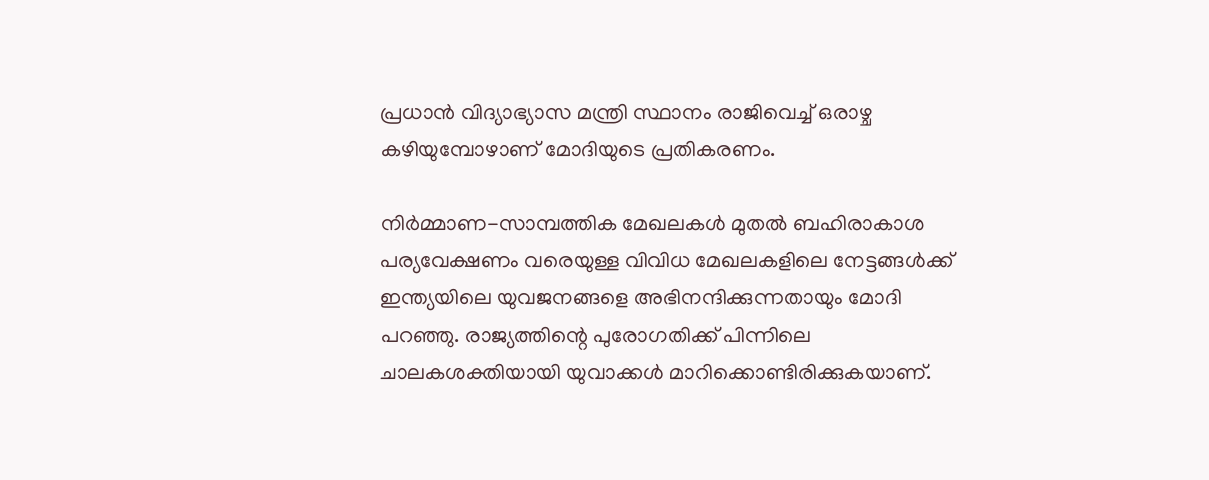പ്രധാന്‍ വിദ്യാഭ്യാസ മന്ത്രി സ്ഥാനം രാജിവെച്ച് ഒരാഴ്ച കഴിയുമ്പോഴാണ് മോദിയുടെ പ്രതികരണം.

നിര്‍മ്മാണ-സാമ്പത്തിക മേഖലകള്‍ മുതല്‍ ബഹിരാകാശ പര്യവേക്ഷണം വരെയുള്ള വിവിധ മേഖലകളിലെ നേട്ടങ്ങള്‍ക്ക് ഇന്ത്യയിലെ യുവജനങ്ങളെ അഭിനന്ദിക്കുന്നതായും മോദി പറഞ്ഞു. രാജ്യത്തിന്റെ പുരോഗതിക്ക് പിന്നിലെ ചാലകശക്തിയായി യുവാക്കള്‍ മാറിക്കൊണ്ടിരിക്കുകയാണ്.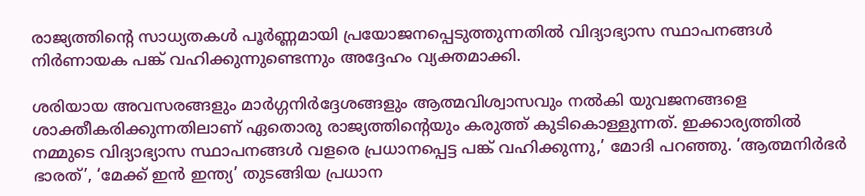രാജ്യത്തിന്റെ സാധ്യതകള്‍ പൂര്‍ണ്ണമായി പ്രയോജനപ്പെടുത്തുന്നതില്‍ വിദ്യാഭ്യാസ സ്ഥാപനങ്ങള്‍ നിര്‍ണായക പങ്ക് വഹിക്കുന്നുണ്ടെന്നും അദ്ദേഹം വ്യക്തമാക്കി.

ശരിയായ അവസരങ്ങളും മാര്‍ഗ്ഗനിര്‍ദ്ദേശങ്ങളും ആത്മവിശ്വാസവും നല്‍കി യുവജനങ്ങളെ ശാക്തീകരിക്കുന്നതിലാണ് ഏതൊരു രാജ്യത്തിന്റെയും കരുത്ത് കുടികൊള്ളുന്നത്. ഇക്കാര്യത്തില്‍ നമ്മുടെ വിദ്യാഭ്യാസ സ്ഥാപനങ്ങള്‍ വളരെ പ്രധാനപ്പെട്ട പങ്ക് വഹിക്കുന്നു,’ മോദി പറഞ്ഞു. ‘ആത്മനിര്‍ഭര്‍ ഭാരത്’, ‘മേക്ക് ഇന്‍ ഇന്ത്യ’ തുടങ്ങിയ പ്രധാന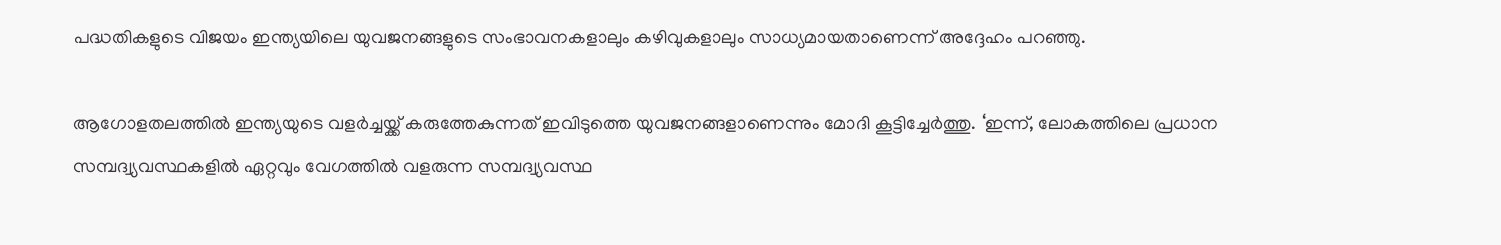പദ്ധതികളുടെ വിജയം ഇന്ത്യയിലെ യുവജനങ്ങളുടെ സംഭാവനകളാലും കഴിവുകളാലും സാധ്യമായതാണെന്ന് അദ്ദേഹം പറഞ്ഞു.

ആഗോളതലത്തില്‍ ഇന്ത്യയുടെ വളര്‍ച്ചയ്ക്ക് കരുത്തേകുന്നത് ഇവിടുത്തെ യുവജനങ്ങളാണെന്നും മോദി കൂട്ടിച്ചേര്‍ത്തു. ‘ഇന്ന്, ലോകത്തിലെ പ്രധാന സമ്പദ്വ്യവസ്ഥകളില്‍ ഏറ്റവും വേഗത്തില്‍ വളരുന്ന സമ്പദ്വ്യവസ്ഥ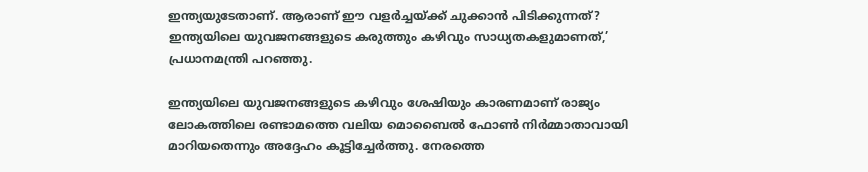ഇന്ത്യയുടേതാണ്. ആരാണ് ഈ വളര്‍ച്ചയ്ക്ക് ചുക്കാന്‍ പിടിക്കുന്നത്? ഇന്ത്യയിലെ യുവജനങ്ങളുടെ കരുത്തും കഴിവും സാധ്യതകളുമാണത്,’ പ്രധാനമന്ത്രി പറഞ്ഞു.

ഇന്ത്യയിലെ യുവജനങ്ങളുടെ കഴിവും ശേഷിയും കാരണമാണ് രാജ്യം ലോകത്തിലെ രണ്ടാമത്തെ വലിയ മൊബൈല്‍ ഫോണ്‍ നിര്‍മ്മാതാവായി മാറിയതെന്നും അദ്ദേഹം കൂട്ടിച്ചേര്‍ത്തു. നേരത്തെ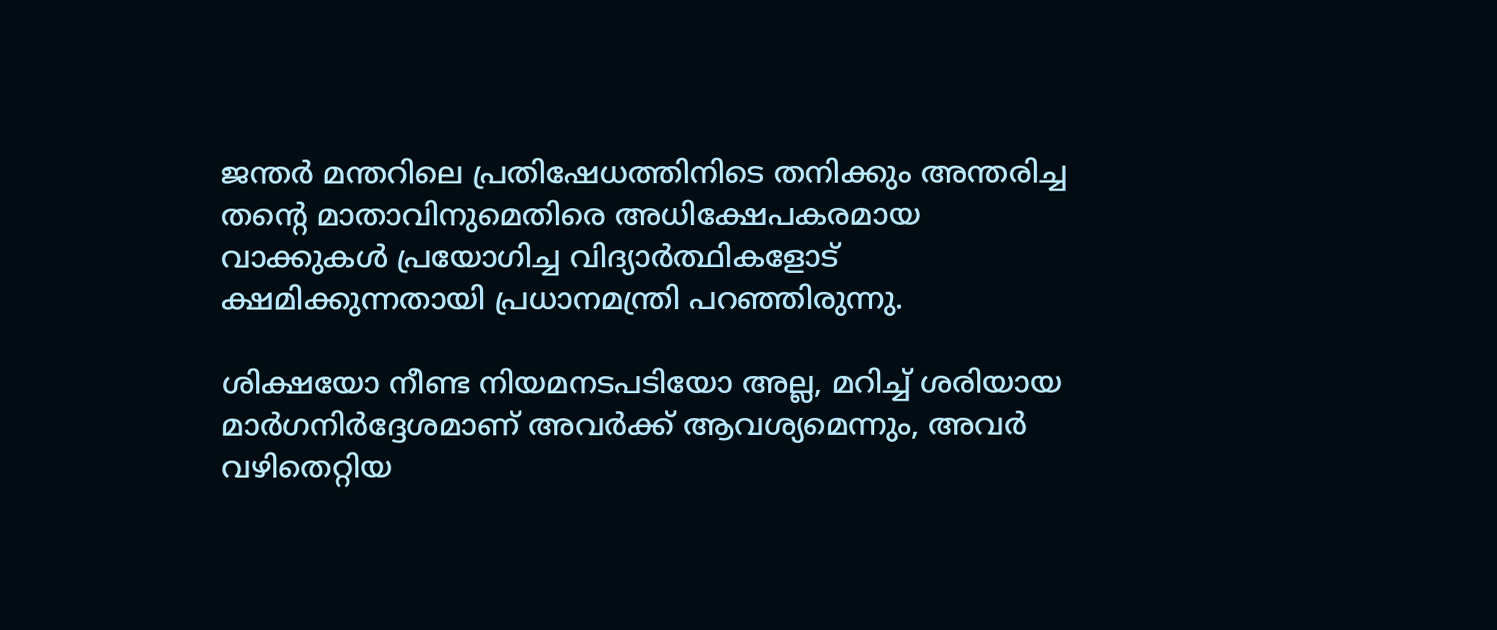ജന്തര്‍ മന്തറിലെ പ്രതിഷേധത്തിനിടെ തനിക്കും അന്തരിച്ച തന്റെ മാതാവിനുമെതിരെ അധിക്ഷേപകരമായ വാക്കുകള്‍ പ്രയോഗിച്ച വിദ്യാര്‍ത്ഥികളോട് ക്ഷമിക്കുന്നതായി പ്രധാനമന്ത്രി പറഞ്ഞിരുന്നു.

ശിക്ഷയോ നീണ്ട നിയമനടപടിയോ അല്ല, മറിച്ച് ശരിയായ മാര്‍ഗനിര്‍ദ്ദേശമാണ് അവര്‍ക്ക് ആവശ്യമെന്നും, അവര്‍ വഴിതെറ്റിയ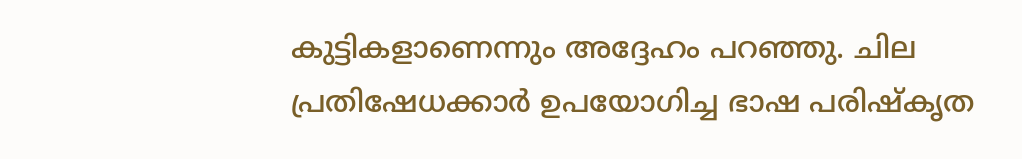കുട്ടികളാണെന്നും അദ്ദേഹം പറഞ്ഞു. ചില പ്രതിഷേധക്കാര്‍ ഉപയോഗിച്ച ഭാഷ പരിഷ്‌കൃത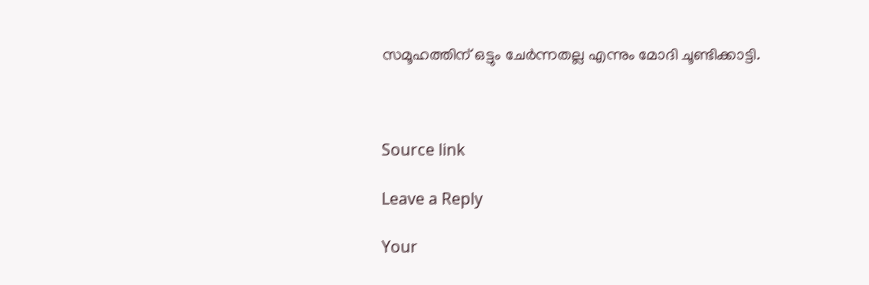സമൂഹത്തിന് ഒട്ടും ചേര്‍ന്നതല്ല എന്നും മോദി ചൂണ്ടിക്കാട്ടി.



Source link

Leave a Reply

Your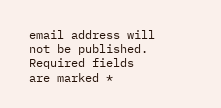email address will not be published. Required fields are marked *